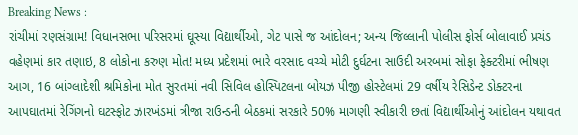Breaking News :
રાંચીમાં રણસંગ્રામ! વિધાનસભા પરિસરમાં ઘૂસ્યા વિદ્યાર્થીઓ, ગેટ પાસે જ આંદોલન; અન્ય જિલ્લાની પોલીસ ફોર્સ બોલાવાઈ પ્રચંડ વહેણમાં કાર તણાઇ, 8 લોકોના કરુણ મોત! મધ્ય પ્રદેશમાં ભારે વરસાદ વચ્ચે મોટી દુર્ઘટના સાઉદી અરબમાં સોફા ફેક્ટરીમાં ભીષણ આગ, 16 બાંગ્લાદેશી શ્રમિકોના મોત સુરતમાં નવી સિવિલ હોસ્પિટલના બોયઝ પીજી હોસ્ટેલમાં 29 વર્ષીય રેસિડેન્ટ ડોક્ટરના આપઘાતમાં રેગિંગનો ઘટસ્ફોટ ઝારખંડમાં ત્રીજા રાઉન્ડની બેઠકમાં સરકારે 50% માગણી સ્વીકારી છતાં વિદ્યાર્થીઓનું આંદોલન યથાવત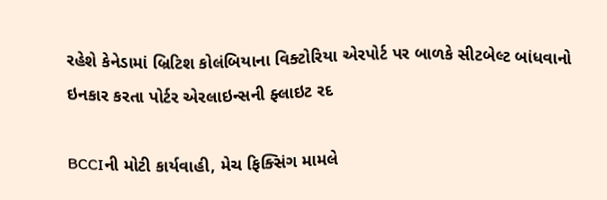રહેશે કેનેડામાં બ્રિટિશ કોલંબિયાના વિક્ટોરિયા એરપોર્ટ પર બાળકે સીટબેલ્ટ બાંધવાનો ઇનકાર કરતા પોર્ટર એરલાઇન્સની ફ્લાઇટ રદ

BCCIની મોટી કાર્યવાહી, મેચ ફિક્સિંગ મામલે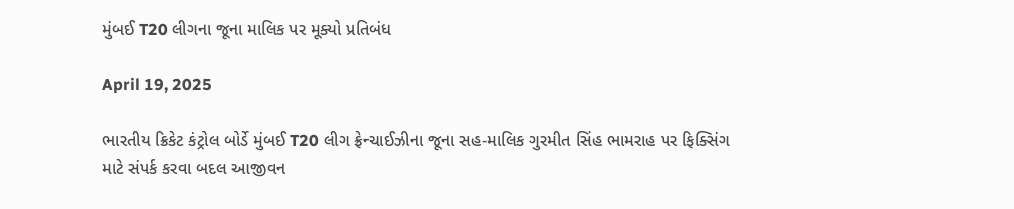મુંબઈ T20 લીગના જૂના માલિક પર મૂક્યો પ્રતિબંધ

April 19, 2025

ભારતીય ક્રિકેટ કંટ્રોલ બોર્ડે મુંબઈ T20 લીગ ફ્રેન્ચાઈઝીના જૂના સહ-માલિક ગુરમીત સિંહ ભામરાહ પર ફિક્સિંગ માટે સંપર્ક કરવા બદલ આજીવન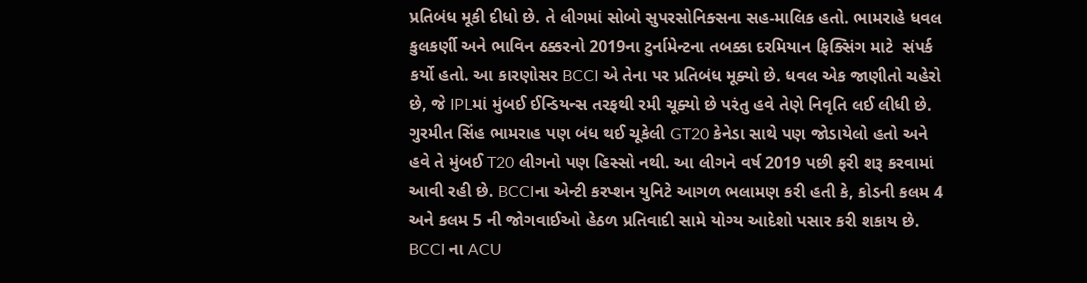પ્રતિબંધ મૂકી દીધો છે. તે લીગમાં સોબો સુપરસોનિક્સના સહ-માલિક હતો. ભામરાહે ધવલ કુલકર્ણી અને ભાવિન ઠક્કરનો 2019ના ટુર્નામેન્ટના તબક્કા દરમિયાન ફિક્સિંગ માટે  સંપર્ક કર્યો હતો. આ કારણોસર BCCI એ તેના પર પ્રતિબંધ મૂક્યો છે. ધવલ એક જાણીતો ચહેરો છે, જે IPLમાં મુંબઈ ઈન્ડિયન્સ તરફથી રમી ચૂક્યો છે પરંતુ હવે તેણે નિવૃતિ લઈ લીધી છે. ગુરમીત સિંહ ભામરાહ પણ બંધ થઈ ચૂકેલી GT20 કેનેડા સાથે પણ જોડાયેલો હતો અને હવે તે મુંબઈ T20 લીગનો પણ હિસ્સો નથી. આ લીગને વર્ષ 2019 પછી ફરી શરૂ કરવામાં આવી રહી છે. BCCIના એન્ટી કરપ્શન યુનિટે આગળ ભલામણ કરી હતી કે, કોડની કલમ 4 અને કલમ 5 ની જોગવાઈઓ હેઠળ પ્રતિવાદી સામે યોગ્ય આદેશો પસાર કરી શકાય છે. BCCI ના ACU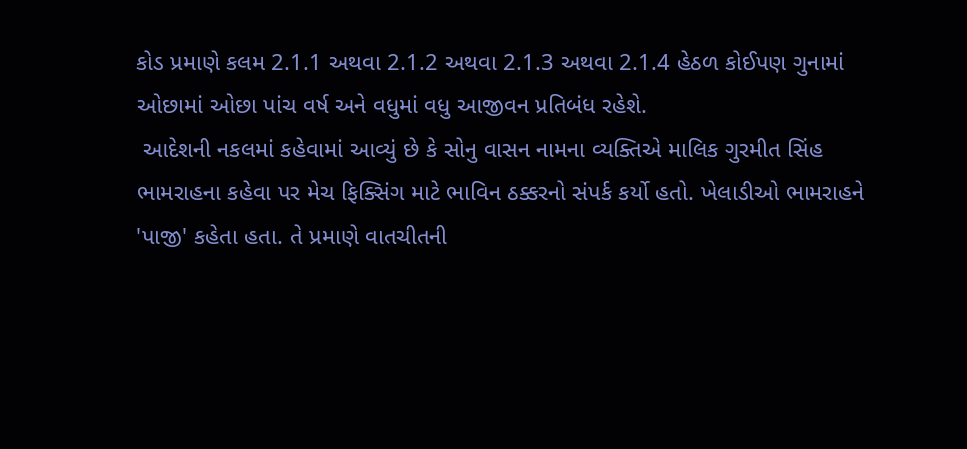કોડ પ્રમાણે કલમ 2.1.1 અથવા 2.1.2 અથવા 2.1.3 અથવા 2.1.4 હેઠળ કોઈપણ ગુનામાં ઓછામાં ઓછા પાંચ વર્ષ અને વધુમાં વધુ આજીવન પ્રતિબંધ રહેશે.
 આદેશની નકલમાં કહેવામાં આવ્યું છે કે સોનુ વાસન નામના વ્યક્તિએ માલિક ગુરમીત સિંહ ભામરાહના કહેવા પર મેચ ફિક્સિંગ માટે ભાવિન ઠક્કરનો સંપર્ક કર્યો હતો. ખેલાડીઓ ભામરાહને 'પાજી' કહેતા હતા. તે પ્રમાણે વાતચીતની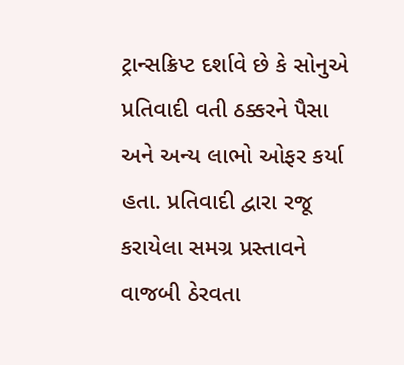ટ્રાન્સક્રિપ્ટ દર્શાવે છે કે સોનુએ પ્રતિવાદી વતી ઠક્કરને પૈસા અને અન્ય લાભો ઓફર કર્યા હતા. પ્રતિવાદી દ્વારા રજૂ કરાયેલા સમગ્ર પ્રસ્તાવને વાજબી ઠેરવતા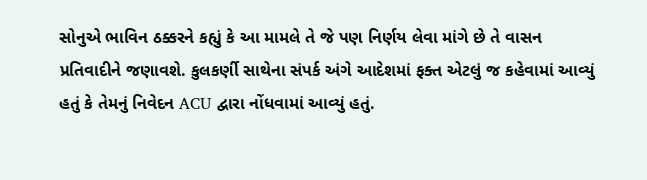સોનુએ ભાવિન ઠક્કરને કહ્યું કે આ મામલે તે જે પણ નિર્ણય લેવા માંગે છે તે વાસન પ્રતિવાદીને જણાવશે. કુલકર્ણી સાથેના સંપર્ક અંગે આદેશમાં ફક્ત એટલું જ કહેવામાં આવ્યું હતું કે તેમનું નિવેદન ACU દ્વારા નોંધવામાં આવ્યું હતું.